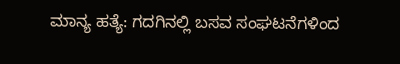ಮಾನ್ಯ ಹತ್ಯೆ: ಗದಗಿನಲ್ಲಿ ಬಸವ ಸಂಘಟನೆಗಳಿಂದ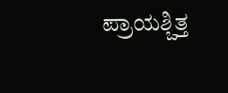ಪ್ರಾಯಶ್ಚಿತ್ತ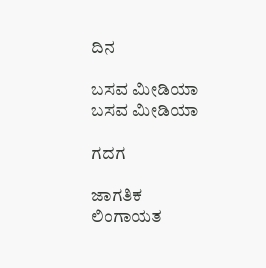ದಿನ

ಬಸವ ಮೀಡಿಯಾ
ಬಸವ ಮೀಡಿಯಾ

ಗದಗ

ಜಾಗತಿಕ ಲಿಂಗಾಯತ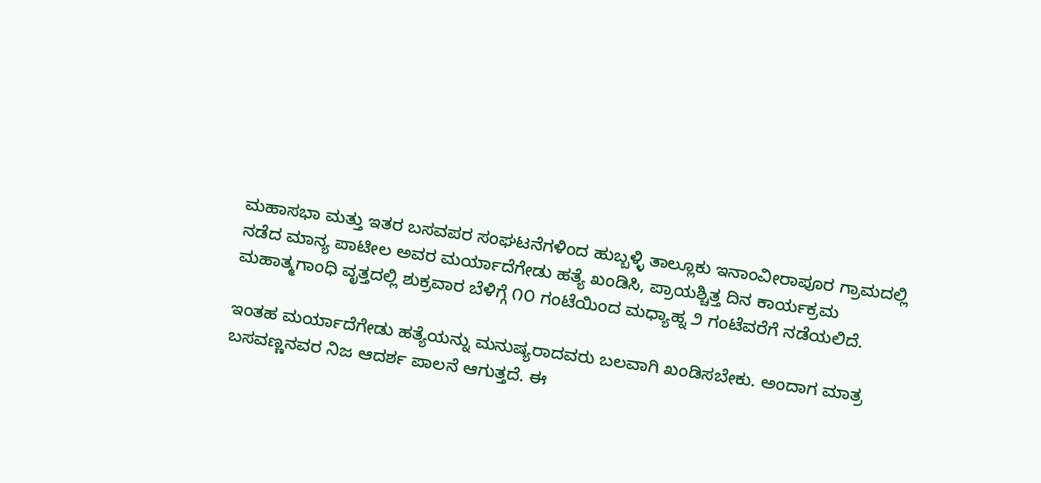ಮಹಾಸಭಾ ಮತ್ತು ಇತರ ಬಸವಪರ ಸಂಘಟನೆಗಳಿಂದ ಹುಬ್ಬಳ್ಳಿ ತಾಲ್ಲೂಕು ಇನಾಂವೀರಾಪೂರ ಗ್ರಾಮದಲ್ಲಿ ನಡೆದ ಮಾನ್ಯ ಪಾಟೀಲ ಅವರ ಮರ್ಯಾದೆಗೇಡು ಹತ್ಯೆ ಖಂಡಿಸಿ, ಪ್ರಾಯಶ್ಚಿತ್ತ ದಿನ ಕಾರ್ಯಕ್ರಮ ಮಹಾತ್ಮಗಾಂಧಿ ವೃತ್ತದಲ್ಲಿ ಶುಕ್ರವಾರ ಬೆಳಿಗ್ಗೆ ೧೦ ಗಂಟೆಯಿಂದ ಮಧ್ಯಾಹ್ನ ೨ ಗಂಟೆವರೆಗೆ ನಡೆಯಲಿದೆ.

ಇಂತಹ ಮರ್ಯಾದೆಗೇಡು ಹತ್ಯೆಯನ್ನು ಮನುಷ್ಯರಾದವರು ಬಲವಾಗಿ ಖಂಡಿಸಬೇಕು. ಅಂದಾಗ ಮಾತ್ರ ಬಸವಣ್ಣನವರ ನಿಜ ಆದರ್ಶ‌ ಪಾಲನೆ ಆಗುತ್ತದೆ. ಈ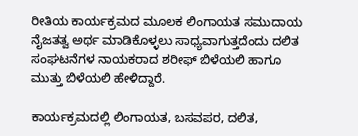ರೀತಿಯ ಕಾರ್ಯಕ್ರಮದ ಮೂಲಕ ಲಿಂಗಾಯತ ಸಮುದಾಯ ನೈಜತತ್ವ ಅರ್ಥ ಮಾಡಿಕೊಳ್ಳಲು ಸಾಧ್ಯವಾಗುತ್ತದೆಂದು ದಲಿತ ಸಂಘಟನೆಗಳ ನಾಯಕರಾದ ಶರೀಫ್ ಬಿಳೆಯಲಿ ಹಾಗೂ ಮುತ್ತು ಬಿಳೆಯಲಿ ಹೇಳಿದ್ದಾರೆ.

ಕಾರ್ಯಕ್ರಮದಲ್ಲಿ ಲಿಂಗಾಯತ, ಬಸವಪರ, ದಲಿತ,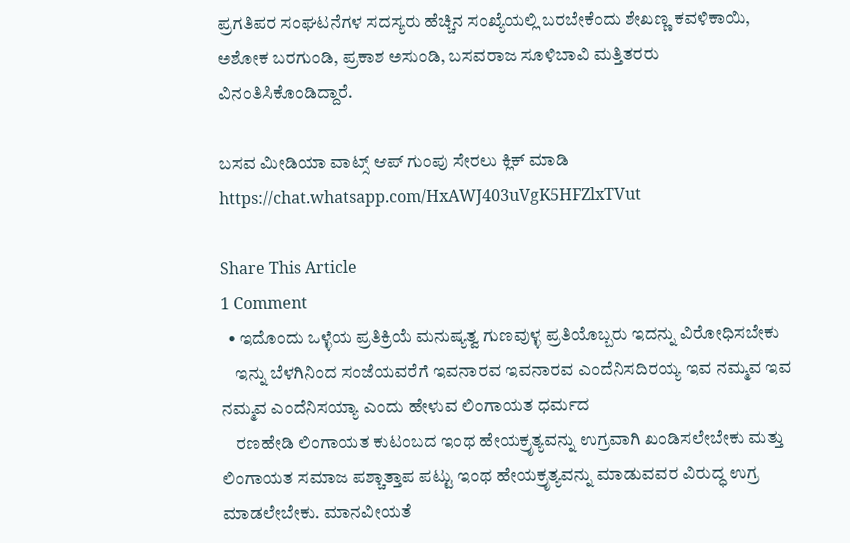ಪ್ರಗತಿಪರ ಸಂಘಟನೆಗಳ ಸದಸ್ಯರು ಹೆಚ್ಚಿನ ಸಂಖ್ಯೆಯಲ್ಲಿ ಬರಬೇಕೆಂದು ಶೇಖಣ್ಣ ಕವಳಿಕಾಯಿ, ಅಶೋಕ ಬರಗುಂಡಿ, ಪ್ರಕಾಶ ಅಸುಂಡಿ, ಬಸವರಾಜ ಸೂಳಿಬಾವಿ ಮತ್ತಿತರರು ವಿನಂತಿಸಿಕೊಂಡಿದ್ದಾರೆ.

ಬಸವ ಮೀಡಿಯಾ ವಾಟ್ಸ್ ಆಪ್ ಗುಂಪು ಸೇರಲು ಕ್ಲಿಕ್ ಮಾಡಿ
https://chat.whatsapp.com/HxAWJ403uVgK5HFZlxTVut

Share This Article
1 Comment
  • ಇದೊಂದು ಒಳ್ಳೆಯ ಪ್ರತಿಕ್ರಿಯೆ ಮನುಷ್ಯತ್ವ ಗುಣವುಳ್ಳ ಪ್ರತಿಯೊಬ್ಬರು ಇದನ್ನು ವಿರೋಧಿಸಬೇಕು
    ಇನ್ನು ಬೆಳಗಿನಿಂದ ಸಂಜೆಯವರೆಗೆ ಇವನಾರವ ಇವನಾರವ ಎಂದೆನಿಸದಿರಯ್ಯ ಇವ ನಮ್ಮವ ಇವ ನಮ್ಮವ ಎಂದೆನಿಸಯ್ಯಾ ಎಂದು ಹೇಳುವ ಲಿಂಗಾಯತ ಧರ್ಮದ
    ರಣಹೇಡಿ ಲಿಂಗಾಯತ ಕುಟಂಬದ ಇಂಥ ಹೇಯಕ್ರೃತ್ಯವನ್ನು ಉಗ್ರವಾಗಿ ಖಂಡಿಸಲೇಬೇಕು ಮತ್ತು ಲಿಂಗಾಯತ ಸಮಾಜ ಪಶ್ಚಾತ್ತಾಪ ಪಟ್ಟು ಇಂಥ ಹೇಯಕ್ರೃತ್ಯವನ್ನು ಮಾಡುವವರ ವಿರುದ್ಧ ಉಗ್ರ ಮಾಡಲೇಬೇಕು. ಮಾನವೀಯತೆ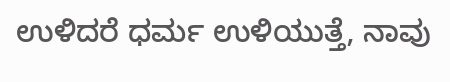ಉಳಿದರೆ ಧರ್ಮ ಉಳಿಯುತ್ತೆ, ನಾವು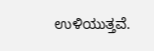ಉಳಿಯುತ್ತವೆ.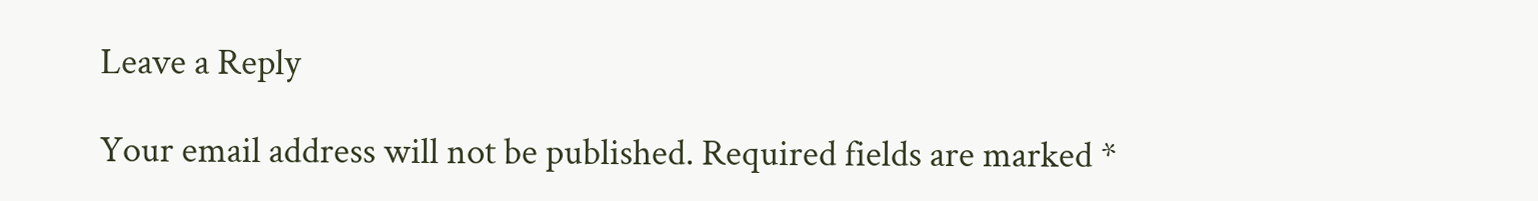Leave a Reply

Your email address will not be published. Required fields are marked *